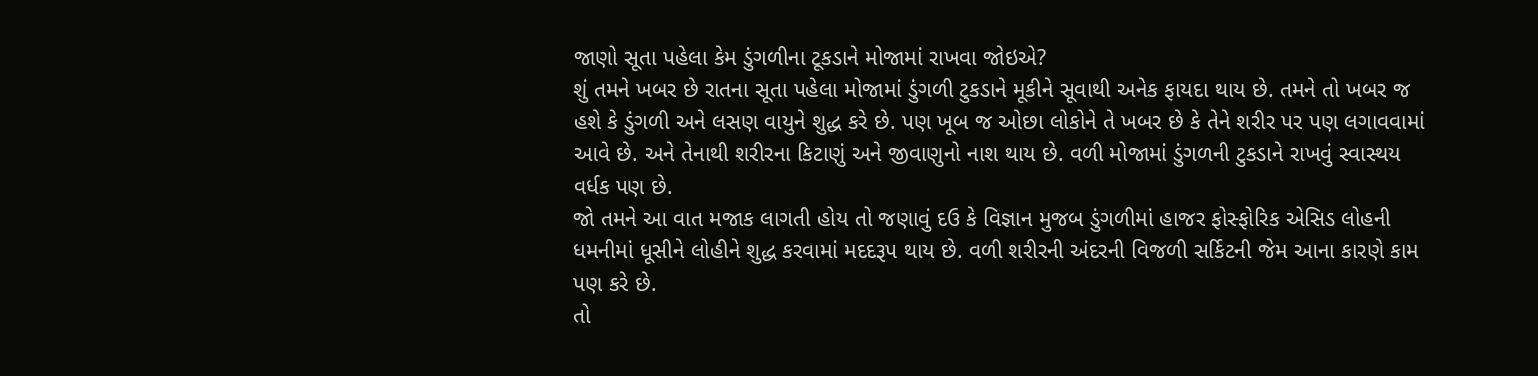જાણો સૂતા પહેલા કેમ ડુંગળીના ટૂકડાને મોજામાં રાખવા જોઇએ?
શું તમને ખબર છે રાતના સૂતા પહેલા મોજામાં ડુંગળી ટુકડાને મૂકીને સૂવાથી અનેક ફાયદા થાય છે. તમને તો ખબર જ હશે કે ડુંગળી અને લસણ વાયુને શુદ્ધ કરે છે. પણ ખૂબ જ ઓછા લોકોને તે ખબર છે કે તેને શરીર પર પણ લગાવવામાં આવે છે. અને તેનાથી શરીરના કિટાણું અને જીવાણુનો નાશ થાય છે. વળી મોજામાં ડુંગળની ટુકડાને રાખવું સ્વાસ્થય વર્ધક પણ છે.
જો તમને આ વાત મજાક લાગતી હોય તો જણાવું દઉ કે વિજ્ઞાન મુજબ ડુંગળીમાં હાજર ફોસ્ફોરિક એસિડ લોહની ધમનીમાં ધૂસીને લોહીને શુદ્ધ કરવામાં મદદરૂપ થાય છે. વળી શરીરની અંદરની વિજળી સર્કિટની જેમ આના કારણે કામ પણ કરે છે.
તો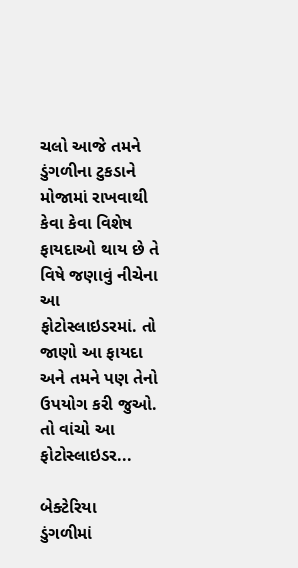ચલો આજે તમને ડુંગળીના ટુકડાને મોજામાં રાખવાથી કેવા કેવા વિશેષ ફાયદાઓ થાય છે તે વિષે જણાવું નીચેના આ ફોટોસ્લાઇડરમાં. તો જાણો આ ફાયદા અને તમને પણ તેનો ઉપયોગ કરી જુઓ. તો વાંચો આ ફોટોસ્લાઇડર...

બેક્ટેરિયા
ડુંગળીમાં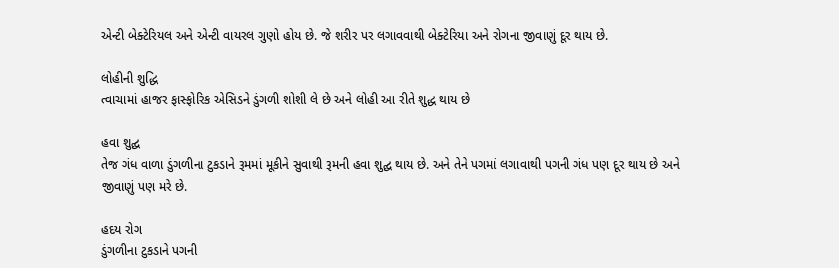એન્ટી બેક્ટેરિયલ અને એન્ટી વાયરલ ગુણો હોય છે. જે શરીર પર લગાવવાથી બેક્ટેરિયા અને રોગના જીવાણું દૂર થાય છે.

લોહીની શુદ્ધિ
ત્વાચામાં હાજર ફાસ્ફોરિક એસિડને ડુંગળી શોશી લે છે અને લોહી આ રીતે શુદ્ધ થાય છે

હવા શુદ્ઘ
તેજ ગંધ વાળા ડુંગળીના ટુકડાને રૂમમાં મૂકીને સુવાથી રૂમની હવા શુદ્ઘ થાય છે. અને તેને પગમાં લગાવાથી પગની ગંધ પણ દૂર થાય છે અને જીવાણું પણ મરે છે.

હદય રોગ
ડુંગળીના ટુકડાને પગની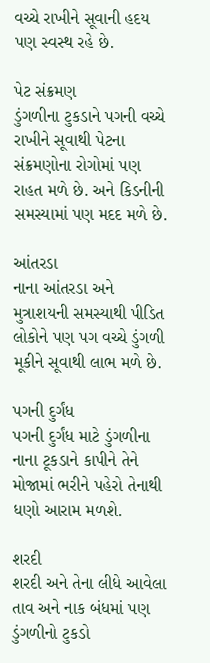વચ્ચે રાખીને સૂવાની હદય પણ સ્વસ્થ રહે છે.

પેટ સંક્રમણ
ડુંગળીના ટુકડાને પગની વચ્ચે રાખીને સૂવાથી પેટના સંક્રમણોના રોગોમાં પણ રાહત મળે છે. અને કિડનીની સમસ્યામાં પણ મદદ મળે છે.

આંતરડા
નાના આંતરડા અને મુત્રાશયની સમસ્યાથી પીડિત લોકોને પણ પગ વચ્ચે ડુંગળી મૂકીને સૂવાથી લાભ મળે છે.

પગની દુર્ગંધ
પગની દુર્ગંધ માટે ડુંગળીના નાના ટૂકડાને કાપીને તેને મોજામાં ભરીને પહેરો તેનાથી ધણો આરામ મળશે.

શરદી
શરદી અને તેના લીધે આવેલા તાવ અને નાક બંધમાં પણ ડુંગળીનો ટુકડો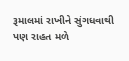રૂમાલમાં રાખીને સુંગધવાથી પણ રાહત મળે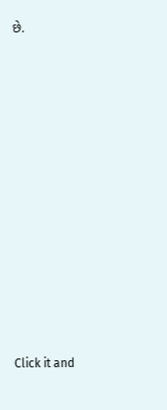છે.












Click it and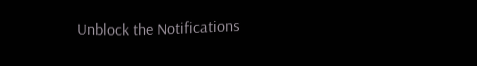Unblock the Notifications